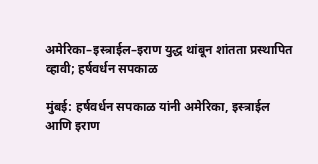अमेरिका–इस्त्राईल–इराण युद्ध थांबून शांतता प्रस्थापित व्हावी; हर्षवर्धन सपकाळ

मुंबई: हर्षवर्धन सपकाळ यांनी अमेरिका, इस्त्राईल आणि इराण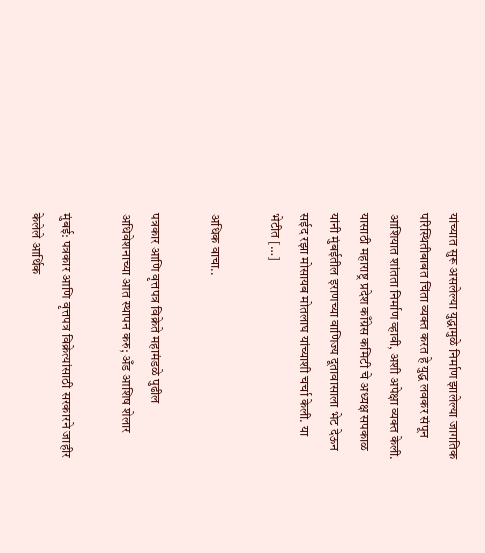यांच्यात सुरू असलेल्या युद्धामुळे निर्माण झालेल्या जागतिक परिस्थितीबाबत चिंता व्यक्त करत हे युद्ध लवकर संपून आशियात शांतता निर्माण व्हावी, अशी अपेक्षा व्यक्त केली. यासाठी महाराष्ट्र प्रदेश काँग्रेस कमिटी चे अध्यक्ष सपकाळ यांनी मुंबईतील इराणच्या वाणिज्य दूतावासाला भेट देऊन सईद रझा मोसायब मोतलाघ यांच्याशी चर्चा केली. या भेटीत […]

अधिक वाचा..

पत्रकार आणि वृत्तपत्र विक्रेते महामंडळे पुढील अधिवेशनाच्या आत स्थापन करु; अँड आशिष शेलार

मुंबई: पत्रकार आणि वृत्तपत्र विक्रेत्यांसाठी सरकारने जाहीर केलेले आर्थिक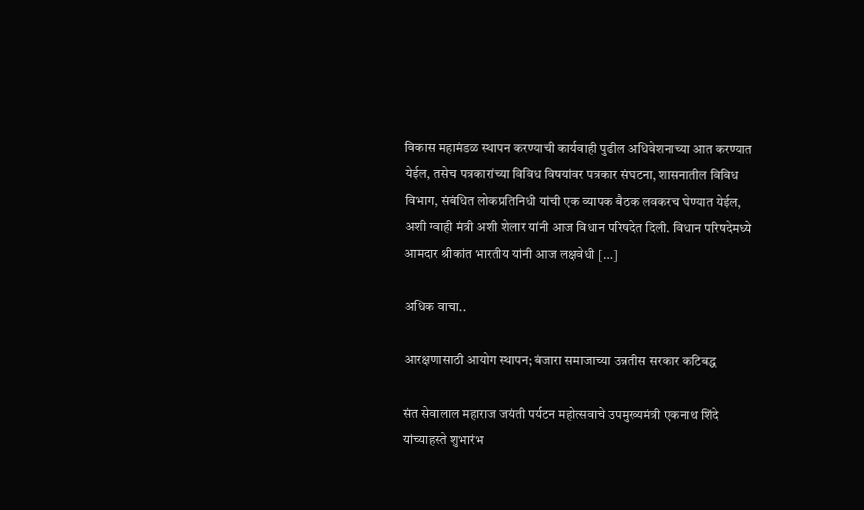विकास महामंडळ स्थापन करण्याची कार्यवाही पुढील अधिवेशनाच्या आत करण्यात येईल, तसेच पत्रकारांच्या विविध विषयांवर पत्रकार संघटना, शासनातील विविध विभाग, संबंधित लोकप्रतिनिधी यांची एक व्यापक बैठक लवकरच घेण्यात येईल, अशी ग्वाही मंत्री अशी शेलार यांनी आज विधान परिषदेत दिली. विधान परिषदेमध्ये आमदार श्रीकांत भारतीय यांनी आज लक्षवेधी […]

अधिक वाचा..

आरक्षणासाठी आयोग स्थापन; बंजारा समाजाच्या उन्नतीस सरकार कटिबद्ध

संत सेवालाल महाराज जयंती पर्यटन महोत्सवाचे उपमुख्यमंत्री एकनाथ शिंदे यांच्याहस्ते शुभारंभ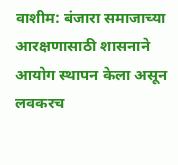वाशीम: बंजारा समाजाच्या आरक्षणासाठी शासनाने आयोग स्थापन केला असून लवकरच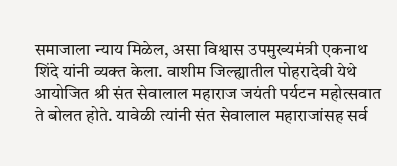समाजाला न्याय मिळेल, असा विश्वास उपमुख्यमंत्री एकनाथ शिंदे यांनी व्यक्त केला. वाशीम जिल्ह्यातील पोहरादेवी येथे आयोजित श्री संत सेवालाल महाराज जयंती पर्यटन महोत्सवात ते बोलत होते. यावेळी त्यांनी संत सेवालाल महाराजांसह सर्व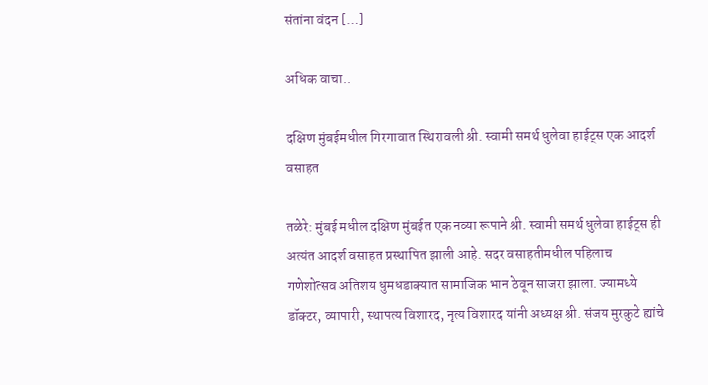संतांना वंदन […]

अधिक वाचा..

दक्षिण मुंबईमधील गिरगावात स्थिरावली श्री. स्वामी समर्थ धुलेवा हाईट्स एक आदर्श वसाहत

तळेरे: मुंबई मधील दक्षिण मुंबईत एक नव्या रूपाने श्री. स्वामी समर्थ धुलेवा हाईट्स ही अत्यंत आदर्श वसाहत प्रस्थापित झाली आहे. सदर वसाहतीमधील पहिलाच गणेशोत्सव अतिशय धुमधडाक्यात सामाजिक भान ठेवून साजरा झाला. ज्यामध्ये डॉक्टर, व्यापारी, स्थापत्य विशारद, नृत्य विशारद यांनी अध्यक्ष श्री. संजय मुरकुटे ह्यांचे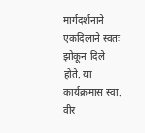मार्गदर्शनाने एकदिलाने स्वतः झोकून दिले होते. या कार्यक्रमास स्वा. वीर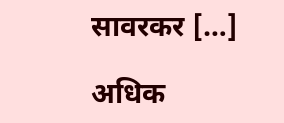सावरकर […]

अधिक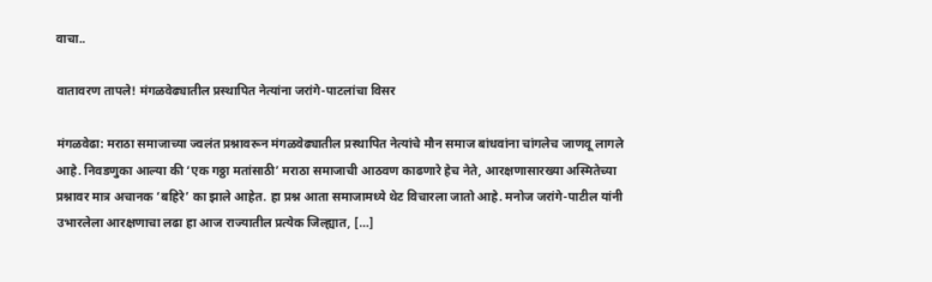वाचा..

वातावरण तापले! मंगळवेढ्यातील प्रस्थापित नेत्यांना जरांगे-पाटलांचा विसर

मंगळवेढा: मराठा समाजाच्या ज्वलंत प्रश्नावरून मंगळवेढ्यातील प्रस्थापित नेत्यांचे मौन समाज बांधवांना चांगलेच जाणवू लागले आहे. निवडणुका आल्या की ‘एक गठ्ठा मतांसाठी’ मराठा समाजाची आठवण काढणारे हेच नेते, आरक्षणासारख्या अस्मितेच्या प्रश्नावर मात्र अचानक ‘बहिरे’ का झाले आहेत. हा प्रश्न आता समाजामध्ये थेट विचारला जातो आहे. मनोज जरांगे-पाटील यांनी उभारलेला आरक्षणाचा लढा हा आज राज्यातील प्रत्येक जिल्ह्यात, […]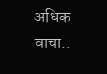अधिक वाचा..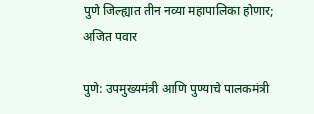पुणे जिल्ह्यात तीन नव्या महापालिका होणार; अजित पवार

पुणे: उपमुख्यमंत्री आणि पुण्याचे पालकमंत्री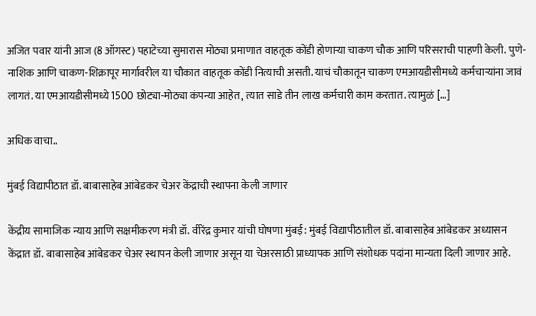अजित पवार यांनी आज (8 ऑगस्ट) पहाटेच्या सुमारास मोठ्या प्रमाणात वाहतूक कोंडी होणाऱ्या चाकण चौक आणि परिसराची पाहणी केली. पुणे-नाशिक आणि चाकण-शिक्रापूर मार्गावरील या चौकात वाहतूक कोंडी नित्याची असती. याचं चौकातून चाकण एमआयडीसीमध्ये कर्मचाऱ्यांना जावं लागतं. या एमआयडीसीमध्ये 1500 छोट्या-मोठ्या कंपन्या आहेत, त्यात साडे तीन लाख कर्मचारी काम करतात. त्यामुळं […]

अधिक वाचा..

मुंबई विद्यापीठात डॉ. बाबासाहेब आंबेडकर चेअर केंद्राची स्थापना केली जाणार

केंद्रीय सामाजिक न्याय आणि सक्षमीकरण मंत्री डॉ. वीरेंद्र कुमार यांची घोषणा मुंबई: मुंबई विद्यापीठातील डॉ. बाबासाहेब आंबेडकर अध्यासन केंद्रात डॉ. बाबासाहेब आंबेडकर चेअर स्थापन केली जाणार असून या चेअरसाठी प्राध्यापक आणि संशोधक पदांना मान्यता दिली जाणार आहे.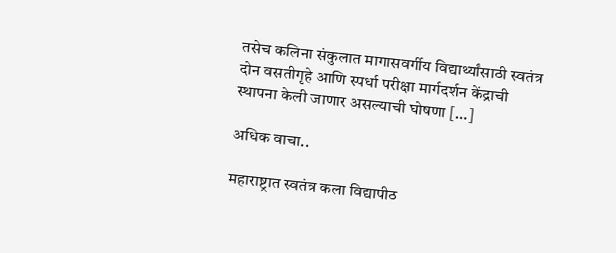तसेच कलिना संकुलात मागासवर्गीय विद्यार्थ्यांसाठी स्वतंत्र दोन वसतीगृहे आणि स्पर्धा परीक्षा मार्गदर्शन केंद्राची स्थापना केली जाणार असल्याची घोषणा […]

अधिक वाचा..

महाराष्ट्रात स्वतंत्र कला विद्यापीठ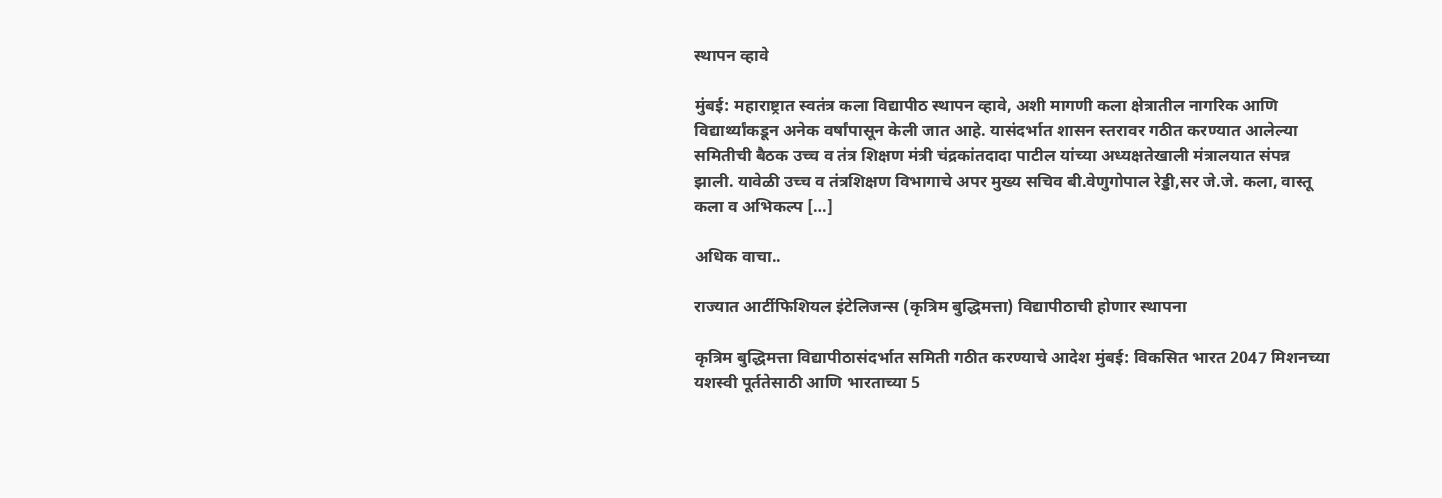स्थापन व्हावे

मुंबई: महाराष्ट्रात स्वतंत्र कला विद्यापीठ स्थापन व्हावे, अशी मागणी कला क्षेत्रातील नागरिक आणि विद्यार्थ्यांकडून अनेक वर्षांपासून केली जात आहे. यासंदर्भात शासन स्तरावर गठीत करण्यात आलेल्या समितीची बैठक उच्च व तंत्र शिक्षण मंत्री चंद्रकांतदादा पाटील यांच्या अध्यक्षतेखाली मंत्रालयात संपन्न झाली. यावेळी उच्च व तंत्रशिक्षण विभागाचे अपर मुख्य सचिव बी.वेणुगोपाल रेड्डी,सर जे.जे. कला, वास्तू कला व अभिकल्प […]

अधिक वाचा..

राज्यात आर्टीफिशियल इंटेलिजन्स (कृत्रिम बुद्धिमत्ता) विद्यापीठाची होणार स्थापना

कृत्रिम बुद्धिमत्ता विद्यापीठासंदर्भात समिती गठीत करण्याचे आदेश मुंबई: विकसित भारत 2047 मिशनच्या यशस्वी पूर्ततेसाठी आणि भारताच्या 5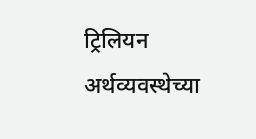ट्रिलियन अर्थव्यवस्थेच्या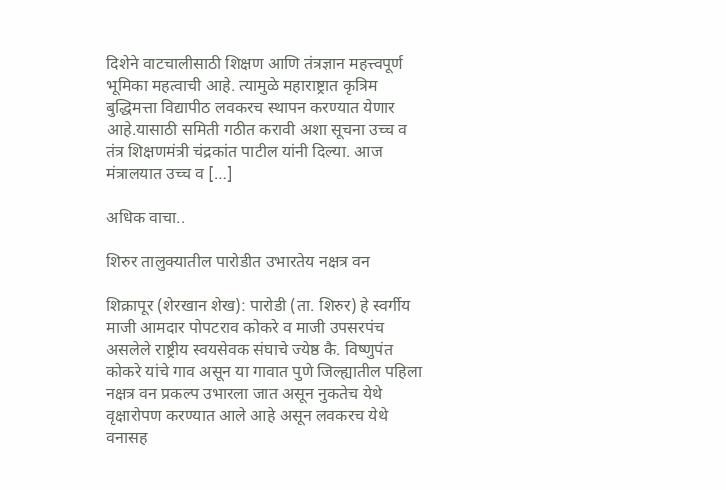दिशेने वाटचालीसाठी शिक्षण आणि तंत्रज्ञान महत्त्वपूर्ण भूमिका महत्वाची आहे. त्यामुळे महाराष्ट्रात कृत्रिम बुद्धिमत्ता विद्यापीठ लवकरच स्थापन करण्यात येणार आहे.यासाठी समिती गठीत करावी अशा सूचना उच्च व तंत्र शिक्षणमंत्री चंद्रकांत पाटील यांनी दिल्या. आज मंत्रालयात उच्च व […]

अधिक वाचा..

शिरुर तालुक्यातील पारोडीत उभारतेय नक्षत्र वन

शिक्रापूर (शेरखान शेख): पारोडी (ता. शिरुर) हे स्वर्गीय माजी आमदार पोपटराव कोकरे व माजी उपसरपंच असलेले राष्ट्रीय स्वयसेवक संघाचे ज्येष्ठ कै. विष्णुपंत कोकरे यांचे गाव असून या गावात पुणे जिल्ह्यातील पहिला नक्षत्र वन प्रकल्प उभारला जात असून नुकतेच येथे वृक्षारोपण करण्यात आले आहे असून लवकरच येथे वनासह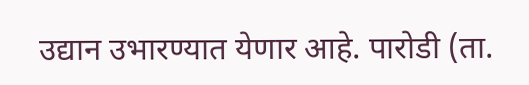उद्यान उभारण्यात येणार आहे. पारोडी (ता.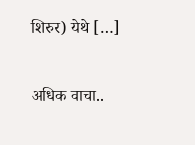शिरुर) येथे […]

अधिक वाचा..